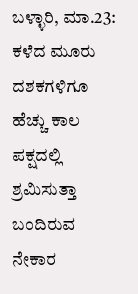ಬಳ್ಳಾರಿ, ಮಾ.23: ಕಳೆದ ಮೂರು ದಶಕಗಳಿಗೂ ಹೆಚ್ಚು ಕಾಲ ಪಕ್ಷದಲ್ಲಿ ಶ್ರಮಿಸುತ್ತಾ ಬಂದಿರುವ ನೇಕಾರ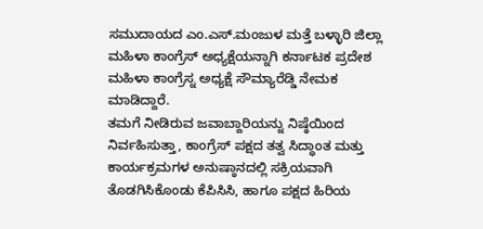ಸಮುದಾಯದ ಎಂ.ಎಸ್.ಮಂಜುಳ ಮತ್ತೆ ಬಳ್ಳಾರಿ ಜಿಲ್ಲಾ ಮಹಿಳಾ ಕಾಂಗ್ರೆಸ್ ಅಧ್ಯಕ್ಷೆಯನ್ನಾಗಿ ಕರ್ನಾಟಕ ಪ್ರದೇಶ ಮಹಿಳಾ ಕಾಂಗ್ರೆಸ್ನ ಅಧ್ಯಕ್ಷೆ ಸೌಮ್ಯಾರೆಡ್ಡಿ ನೇಮಕ ಮಾಡಿದ್ದಾರೆ.
ತಮಗೆ ನೀಡಿರುವ ಜವಾಬ್ದಾರಿಯನ್ನು ನಿಷ್ಠೆಯಿಂದ ನಿರ್ವಹಿಸುತ್ತಾ, ಕಾಂಗ್ರೆಸ್ ಪಕ್ಷದ ತತ್ವ ಸಿದ್ಧಾಂತ ಮತ್ತು ಕಾರ್ಯಕ್ರಮಗಳ ಅನುಷ್ಠಾನದಲ್ಲಿ ಸಕ್ರಿಯವಾಗಿ ತೊಡಗಿಸಿಕೊಂಡು ಕೆಪಿಸಿಸಿ, ಹಾಗೂ ಪಕ್ಷದ ಹಿರಿಯ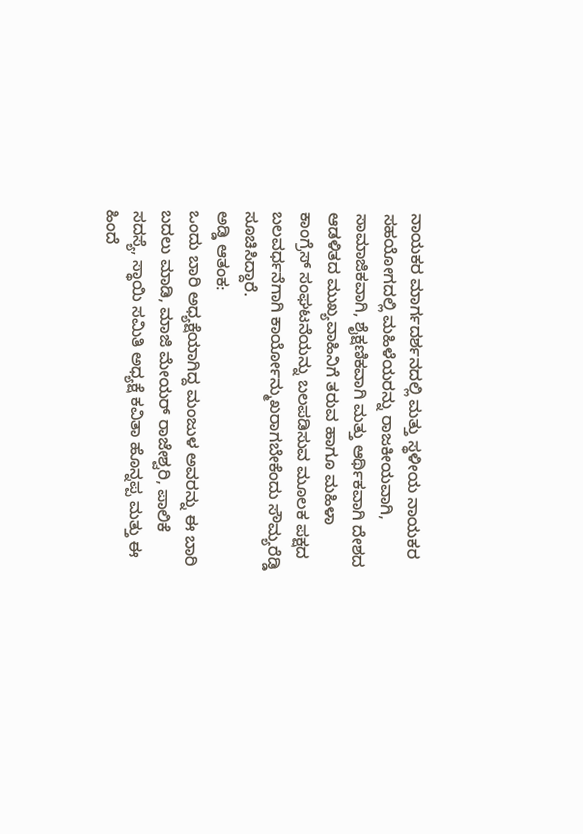ನಾಯಕರ ಮಾರ್ಗದರ್ಶನದಲ್ಲಿ ಮತ್ತು ಸ್ಥಳೀಯ ನಾಯಕರ ಸಹಯೋಗದಲ್ಲಿ ಮಹಿಳೆಯರನ್ನು ರಾಜಕೀಯವಾಗಿ, ಸಾಮಾಜಿಕವಾಗಿ, ಶೈಕ್ಷಣಿಕವಾಗಿ ಮತ್ತು ಆರ್ಥಿಕವಾಗಿ ದೇಶದ ಆಡಳಿತದ ಮುಖ್ಯವಾಹಿನಿಗೆ ತರುವ ಹಾಗೂ ಮಹಿಳಾ ಕಾಂಗ್ರೆಸ್ ಸಂಘಟನೆಯನ್ನು ಬಲಪಡಿಸುವ ಮೂಲಕ ಪಕ್ಷದ ಬಲವರ್ಧನೆಗಾಗಿ ಕಾರ್ಯೋನ್ಮುಖರಾಗಬೇಕೆಂದು ಸೌಮ್ಯರೆಡ್ಡಿ ಸೂಚಿಸಿದ್ದಾರೆ.
ಅಡ್ಡಿ ಆತಂಕ:
ಒಂದು ಬಾರಿ ಅಧ್ಯಕ್ಷೆಯಾಗಿದ್ದ ಮಂಜುಳ ಅವರನ್ನು ಈ ಬಾರಿ ಬದಲು ಮಾಡಿ, ಮಾಜಿ ಮೇಯರ್ ರಾಜೇಶ್ವರಿ, ಪಾಲಿಕೆ ಸದಸ್ಯೆ, ಸ್ಥಾಯಿ ಸಮಿತಿ ಅಧ್ಯಕ್ಷೆ ಕವಿತಾ ಹೊನ್ನಪ್ಪ ಮತ್ತು ಈ ಹಿಂದೆ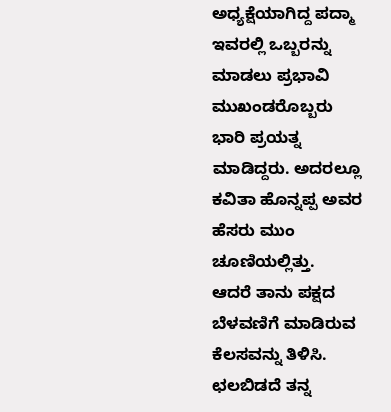ಅಧ್ಯಕ್ಷೆಯಾಗಿದ್ದ ಪದ್ಮಾ ಇವರಲ್ಲಿ ಒಬ್ಬರನ್ನು ಮಾಡಲು ಪ್ರಭಾವಿ ಮುಖಂಡರೊಬ್ಬರು ಭಾರಿ ಪ್ರಯತ್ನ ಮಾಡಿದ್ದರು. ಅದರಲ್ಲೂ ಕವಿತಾ ಹೊನ್ನಪ್ಪ ಅವರ ಹೆಸರು ಮುಂ ಚೂಣಿಯಲ್ಲಿತ್ತು.
ಆದರೆ ತಾನು ಪಕ್ಷದ ಬೆಳವಣಿಗೆ ಮಾಡಿರುವ ಕೆಲಸವನ್ನು ತಿಳಿಸಿ. ಛಲಬಿಡದೆ ತನ್ನ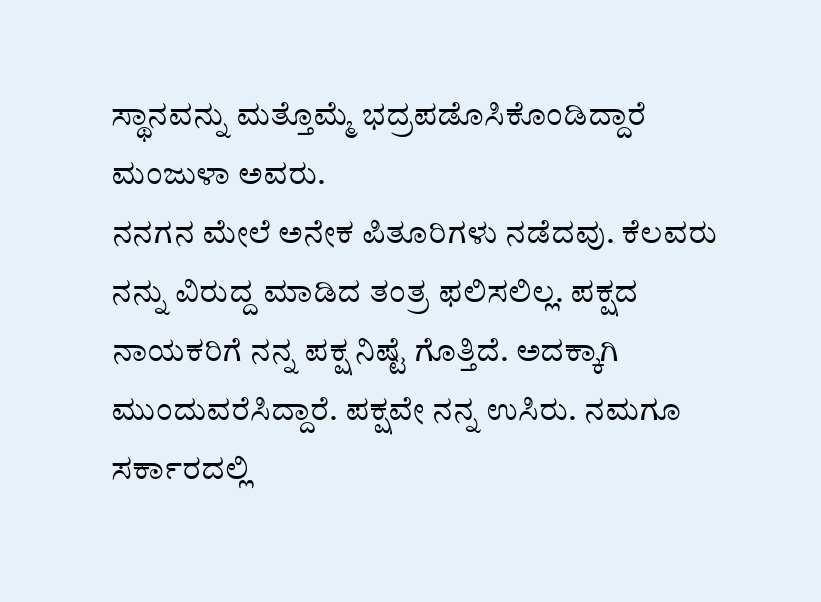ಸ್ಥಾನವನ್ನು ಮತ್ತೊಮ್ಮೆ ಭದ್ರಪಡೊಸಿಕೊಂಡಿದ್ದಾರೆ ಮಂಜುಳಾ ಅವರು.
ನನಗನ ಮೇಲೆ ಅನೇಕ ಪಿತೂರಿಗಳು ನಡೆದವು. ಕೆಲವರು ನನ್ನು ವಿರುದ್ದ ಮಾಡಿದ ತಂತ್ರ ಫಲಿಸಲಿಲ್ಲ. ಪಕ್ಷದ ನಾಯಕರಿಗೆ ನನ್ನ ಪಕ್ಷ ನಿಷ್ಟೆ ಗೊತ್ತಿದೆ. ಅದಕ್ಕಾಗಿ ಮುಂದುವರೆಸಿದ್ದಾರೆ. ಪಕ್ಷವೇ ನನ್ನ ಉಸಿರು. ನಮಗೂ ಸರ್ಕಾರದಲ್ಲಿ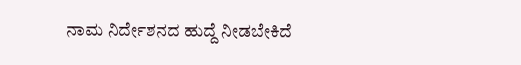ನಾಮ ನಿರ್ದೇಶನದ ಹುದ್ದೆ ನೀಡಬೇಕಿದೆ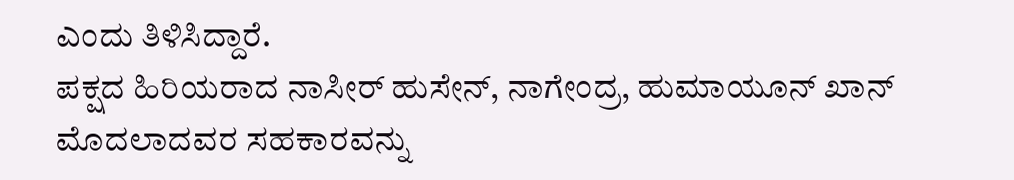ಎಂದು ತಿಳಿಸಿದ್ದಾರೆ.
ಪಕ್ಷದ ಹಿರಿಯರಾದ ನಾಸೀರ್ ಹುಸೇನ್, ನಾಗೇಂದ್ರ, ಹುಮಾಯೂನ್ ಖಾನ್ ಮೊದಲಾದವರ ಸಹಕಾರವನ್ನು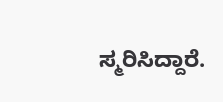ಸ್ಮರಿಸಿದ್ದಾರೆ.